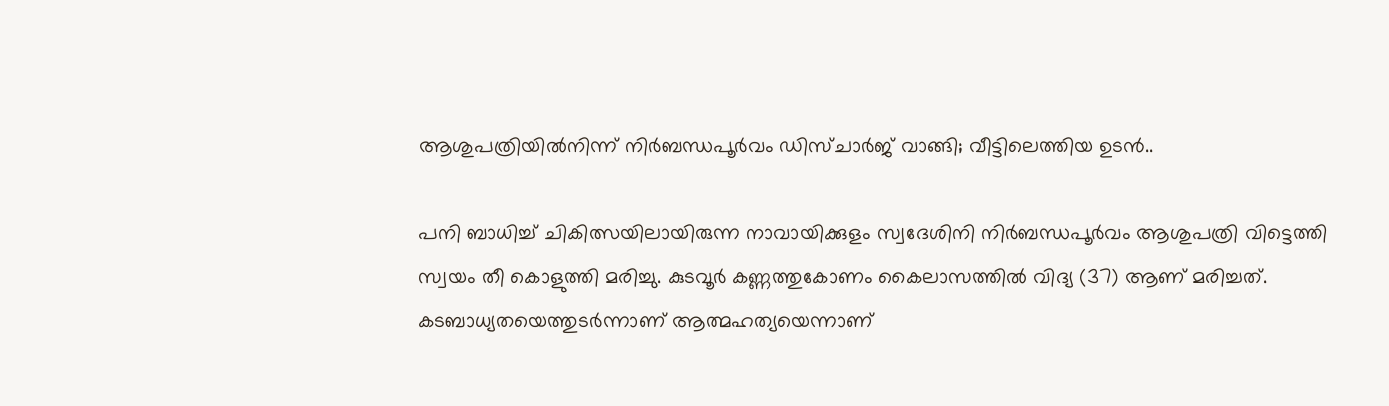ആശുപത്രിയിൽനിന്ന് നിർബന്ധപൂർവം ഡിസ്ചാർജ് വാങ്ങി; വീട്ടിലെത്തിയ ഉടൻ..

പനി ബാധിച്ച് ചികിത്സയിലായിരുന്ന നാവായിക്കുളം സ്വദേശിനി നിർബന്ധപൂർവം ആശുപത്രി വിട്ടെത്തി സ്വയം തീ കൊളുത്തി മരിച്ചു. കുടവൂർ കണ്ണത്തുകോണം കൈലാസത്തിൽ വിദ്യ (37) ആണ് മരിച്ചത്. കടബാധ്യതയെത്തുടർന്നാണ് ആത്മഹത്യയെന്നാണ്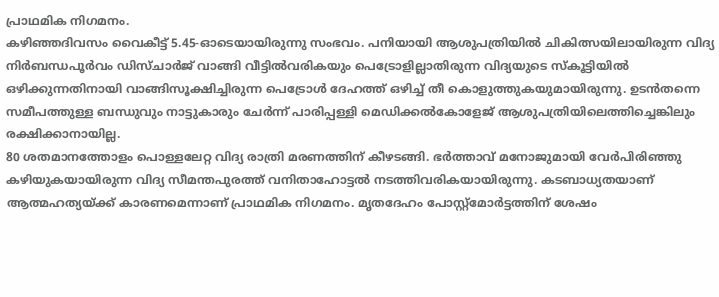പ്രാഥമിക നിഗമനം.
കഴിഞ്ഞദിവസം വൈകീട്ട് 5.45-ഓടെയായിരുന്നു സംഭവം. പനിയായി ആശുപത്രിയിൽ ചികിത്സയിലായിരുന്ന വിദ്യ നിർബന്ധപൂർവം ഡിസ്ചാർജ് വാങ്ങി വീട്ടിൽവരികയും പെട്രോളില്ലാതിരുന്ന വിദ്യയുടെ സ്കൂട്ടിയിൽ ഒഴിക്കുന്നതിനായി വാങ്ങിസൂക്ഷിച്ചിരുന്ന പെട്രോൾ ദേഹത്ത് ഒഴിച്ച് തീ കൊളുത്തുകയുമായിരുന്നു. ഉടൻതന്നെ സമീപത്തുള്ള ബന്ധുവും നാട്ടുകാരും ചേർന്ന് പാരിപ്പള്ളി മെഡിക്കൽകോളേജ് ആശുപത്രിയിലെത്തിച്ചെങ്കിലും രക്ഷിക്കാനായില്ല.
80 ശതമാനത്തോളം പൊള്ളലേറ്റ വിദ്യ രാത്രി മരണത്തിന് കീഴടങ്ങി. ഭർത്താവ് മനോജുമായി വേർപിരിഞ്ഞു കഴിയുകയായിരുന്ന വിദ്യ സീമന്തപുരത്ത് വനിതാഹോട്ടൽ നടത്തിവരികയായിരുന്നു. കടബാധ്യതയാണ് ആത്മഹത്യയ്ക്ക് കാരണമെന്നാണ് പ്രാഥമിക നിഗമനം. മൃതദേഹം പോസ്റ്റ്മോർട്ടത്തിന് ശേഷം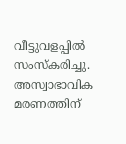വീട്ടുവളപ്പിൽ സംസ്കരിച്ചു. അസ്വാഭാവിക മരണത്തിന്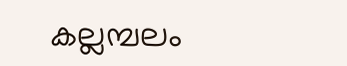കല്ലമ്പലം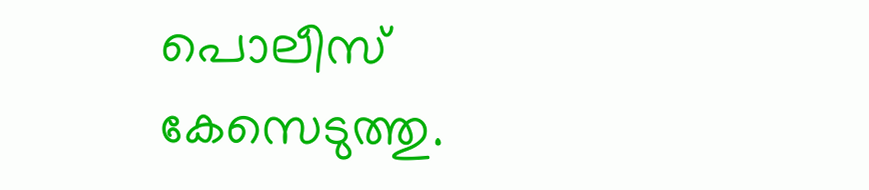പൊലീസ് കേസെടുത്തു.